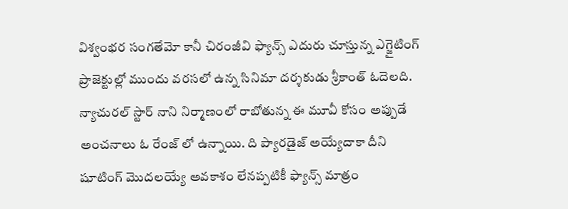విశ్వంభర సంగతేమో కానీ చిరంజీవి ఫ్యాన్స్ ఎదురు చూస్తున్న ఎగ్జైటింగ్ ప్రాజెక్టుల్లో ముందు వరసలో ఉన్న సినిమా దర్శకుడు శ్రీకాంత్ ఓదెలది. న్యాచురల్ స్టార్ నాని నిర్మాణంలో రాబోతున్న ఈ మూవీ కోసం అప్పుడే అంచనాలు ఓ రేంజ్ లో ఉన్నాయి. ది ప్యారడైజ్ అయ్యేదాకా దీని షూటింగ్ మొదలయ్యే అవకాశం లేనప్పటికీ ఫ్యాన్స్ మాత్రం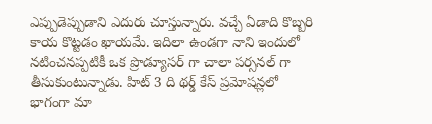ఎప్పుడెప్పుడాని ఎదురు చూస్తున్నారు. వచ్చే ఏడాది కొబ్బరి కాయ కొట్టడం ఖాయమే. ఇదిలా ఉండగా నాని ఇందులో నటించనప్పటికీ ఒక ప్రొడ్యూసర్ గా చాలా పర్సనల్ గా తీసుకుంటున్నాడు. హిట్ 3 ది థర్డ్ కేస్ ప్రమోషన్లలో భాగంగా మా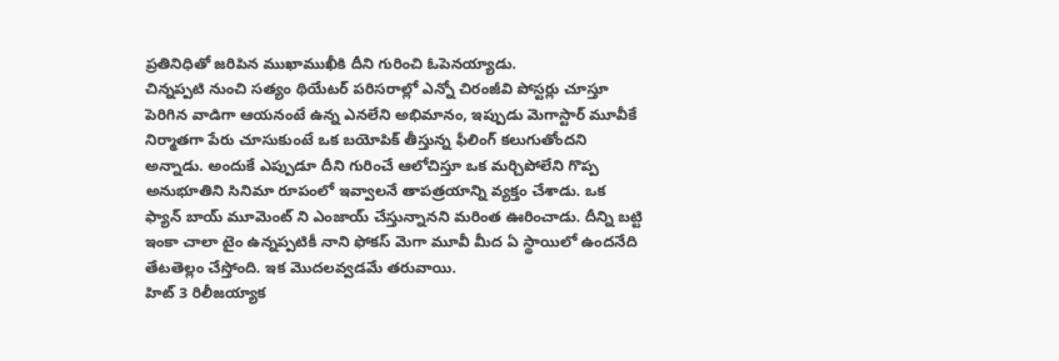ప్రతినిధితో జరిపిన ముఖాముఖీకి దీని గురించి ఓపెనయ్యాడు.
చిన్నప్పటి నుంచి సత్యం థియేటర్ పరిసరాల్లో ఎన్నో చిరంజీవి పోస్టర్లు చూస్తూ పెరిగిన వాడిగా ఆయనంటే ఉన్న ఎనలేని అభిమానం, ఇప్పుడు మెగాస్టార్ మూవీకే నిర్మాతగా పేరు చూసుకుంటే ఒక బయోపిక్ తీస్తున్న ఫీలింగ్ కలుగుతోందని అన్నాడు. అందుకే ఎప్పుడూ దీని గురించే ఆలోచిస్తూ ఒక మర్చిపోలేని గొప్ప అనుభూతిని సినిమా రూపంలో ఇవ్వాలనే తాపత్రయాన్ని వ్యక్తం చేశాడు. ఒక ఫ్యాన్ బాయ్ మూమెంట్ ని ఎంజాయ్ చేస్తున్నానని మరింత ఊరించాడు. దీన్ని బట్టి ఇంకా చాలా టైం ఉన్నప్పటికీ నాని ఫోకస్ మెగా మూవీ మీద ఏ స్థాయిలో ఉందనేది తేటతెల్లం చేస్తోంది. ఇక మొదలవ్వడమే తరువాయి.
హిట్ 3 రిలీజయ్యాక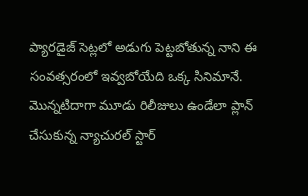ప్యారడైజ్ సెట్లలో అడుగు పెట్టబోతున్న నాని ఈ సంవత్సరంలో ఇవ్వబోయేది ఒక్క సినిమానే. మొన్నటిదాగా మూడు రిలీజులు ఉండేలా ప్లాన్ చేసుకున్న న్యాచురల్ స్టార్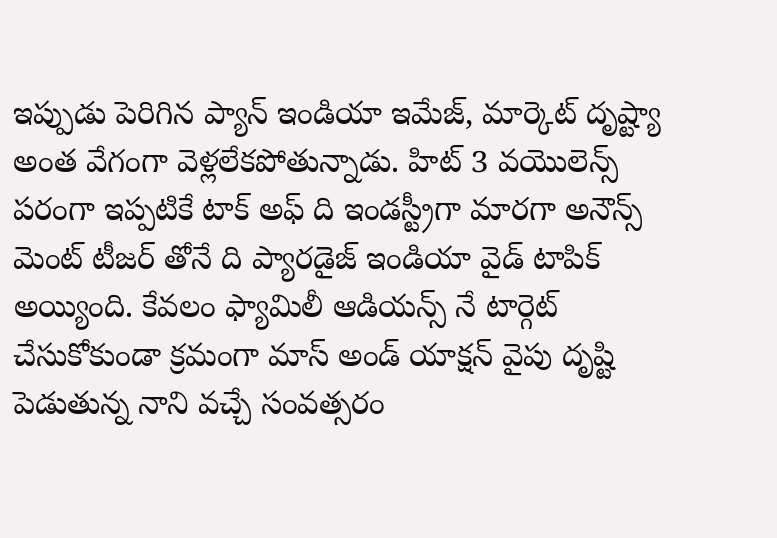ఇప్పుడు పెరిగిన ప్యాన్ ఇండియా ఇమేజ్, మార్కెట్ దృష్ట్యా అంత వేగంగా వెళ్లలేకపోతున్నాడు. హిట్ 3 వయొలెన్స్ పరంగా ఇప్పటికే టాక్ అఫ్ ది ఇండస్ట్రీగా మారగా అనౌన్స్ మెంట్ టీజర్ తోనే ది ప్యారడైజ్ ఇండియా వైడ్ టాపిక్ అయ్యింది. కేవలం ఫ్యామిలీ ఆడియన్స్ నే టార్గెట్ చేసుకోకుండా క్రమంగా మాస్ అండ్ యాక్షన్ వైపు దృష్టి పెడుతున్న నాని వచ్చే సంవత్సరం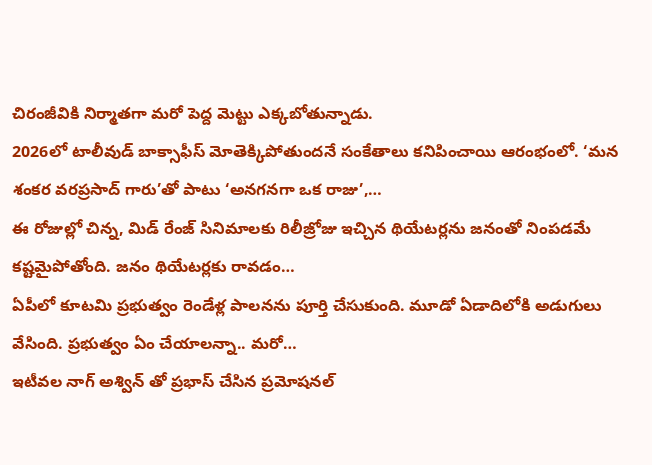చిరంజీవికి నిర్మాతగా మరో పెద్ద మెట్టు ఎక్కబోతున్నాడు.
2026లో టాలీవుడ్ బాక్సాఫీస్ మోతెక్కిపోతుందనే సంకేతాలు కనిపించాయి ఆరంభంలో. ‘మన శంకర వరప్రసాద్ గారు’తో పాటు ‘అనగనగా ఒక రాజు’,…
ఈ రోజుల్లో చిన్న, మిడ్ రేంజ్ సినిమాలకు రిలీజ్రోజు ఇచ్చిన థియేటర్లను జనంతో నింపడమే కష్టమైపోతోంది. జనం థియేటర్లకు రావడం…
ఏపీలో కూటమి ప్రభుత్వం రెండేళ్ల పాలనను పూర్తి చేసుకుంది. మూడో ఏడాదిలోకి అడుగులు వేసింది. ప్రభుత్వం ఏం చేయాలన్నా.. మరో…
ఇటీవల నాగ్ అశ్విన్ తో ప్రభాస్ చేసిన ప్రమోషనల్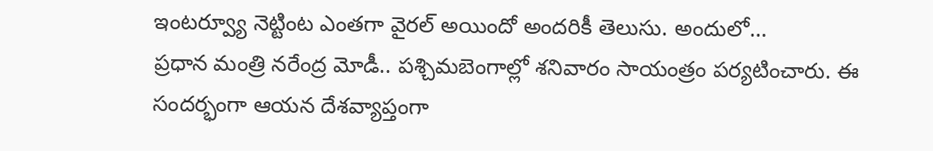ఇంటర్వ్యూ నెట్టింట ఎంతగా వైరల్ అయిందో అందరికీ తెలుసు. అందులో…
ప్రధాన మంత్రి నరేంద్ర మోడీ.. పశ్చిమబెంగాల్లో శనివారం సాయంత్రం పర్యటించారు. ఈ సందర్భంగా ఆయన దేశవ్యాప్తంగా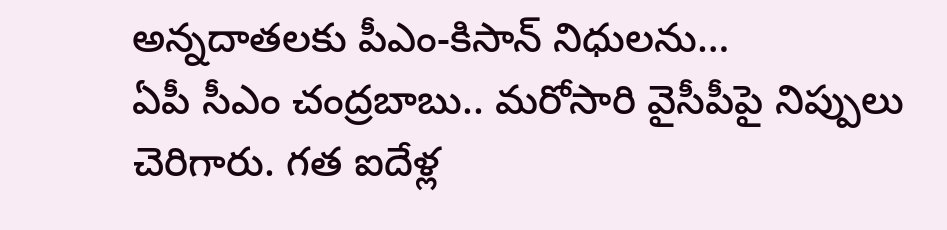అన్నదాతలకు పీఎం-కిసాన్ నిధులను…
ఏపీ సీఎం చంద్రబాబు.. మరోసారి వైసీపీపై నిప్పులు చెరిగారు. గత ఐదేళ్ల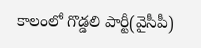కాలంలో గొడ్డలి పార్టీ(వైసీపీ)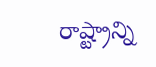రాష్ట్రాన్ని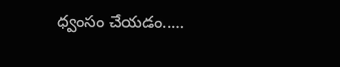ధ్వంసం చేయడం..…